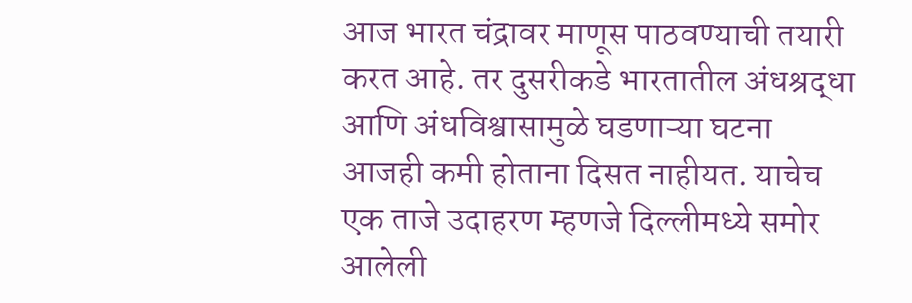आज भारत चंद्रावर माणूस पाठवण्याची तयारी करत आहे. तर दुसरीकडे भारतातील अंधश्रद्धा आणि अंधविश्वासामुळे घडणाऱ्या घटना आजही कमी होताना दिसत नाहीयत. याचेच एक ताजे उदाहरण म्हणजे दिल्लीमध्ये समोर आलेली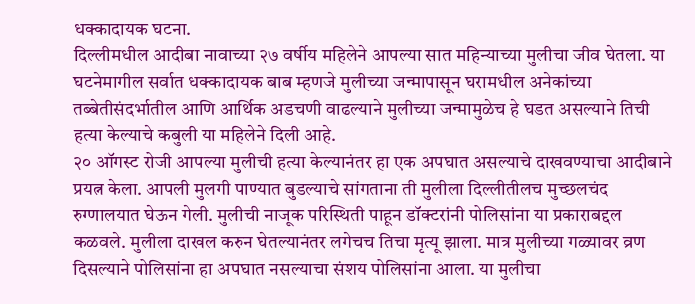धक्कादायक घटना.
दिल्लीमधील आदीबा नावाच्या २७ वर्षीय महिलेने आपल्या सात महिन्याच्या मुलीचा जीव घेतला. या घटनेमागील सर्वात धक्कादायक बाब म्हणजे मुलीच्या जन्मापासून घरामधील अनेकांच्या तब्बेतीसंदर्भातील आणि आर्थिक अडचणी वाढल्याने मुलीच्या जन्मामुळेच हे घडत असल्याने तिची हत्या केल्याचे कबुली या महिलेने दिली आहे.
२० ऑगस्ट रोजी आपल्या मुलीची हत्या केल्यानंतर हा एक अपघात असल्याचे दाखवण्याचा आदीबाने प्रयत्न केला. आपली मुलगी पाण्यात बुडल्याचे सांगताना ती मुलीला दिल्लीतीलच मुच्छलचंद रुग्णालयात घेऊन गेली. मुलीची नाजूक परिस्थिती पाहून डॉक्टरांनी पोलिसांना या प्रकाराबद्दल कळवले. मुलीला दाखल करुन घेतल्यानंतर लगेचच तिचा मृत्यू झाला. मात्र मुलीच्या गळ्यावर व्रण दिसल्याने पोलिसांना हा अपघात नसल्याचा संशय पोलिसांना आला. या मुलीचा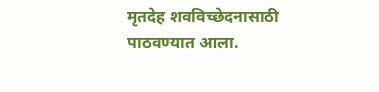मृतदेह शवविच्छेदनासाठी पाठवण्यात आला.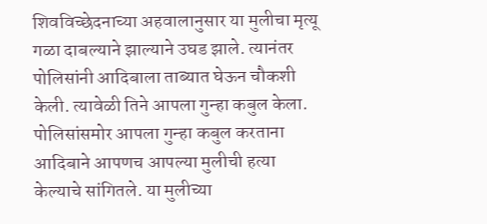शिवविच्छेदनाच्या अहवालानुसार या मुलीचा मृत्यू गळा दाबल्याने झाल्याने उघड झाले. त्यानंतर पोलिसांनी आदिबाला ताब्यात घेऊन चौकशी केली. त्यावेळी तिने आपला गुन्हा कबुल केला.
पोलिसांसमोर आपला गुन्हा कबुल करताना आदिबाने आपणच आपल्या मुलीची हत्या केल्याचे सांगितले. या मुलीच्या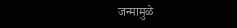जन्मामुळे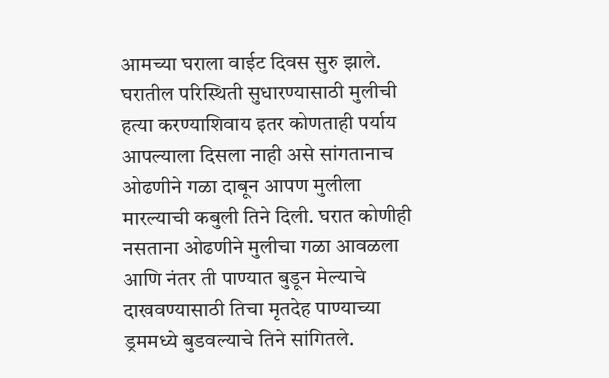आमच्या घराला वाईट दिवस सुरु झाले. घरातील परिस्थिती सुधारण्यासाठी मुलीची हत्या करण्याशिवाय इतर कोणताही पर्याय आपल्याला दिसला नाही असे सांगतानाच ओढणीने गळा दाबून आपण मुलीला मारल्याची कबुली तिने दिली. घरात कोणीही नसताना ओढणीने मुलीचा गळा आवळला आणि नंतर ती पाण्यात बुडून मेल्याचे दाखवण्यासाठी तिचा मृतदेह पाण्याच्या ड्रममध्ये बुडवल्याचे तिने सांगितले.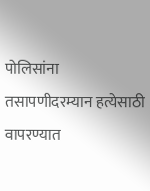पोलिसांना तसापणीदरम्यान हत्येसाठी वापरण्यात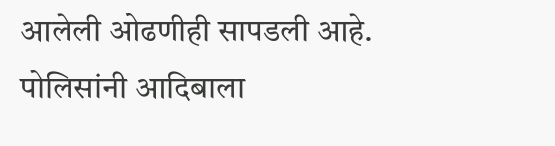आलेली ओढणीही सापडली आहे. पोलिसांनी आदिबाला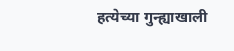हत्येच्या गुन्ह्याखाली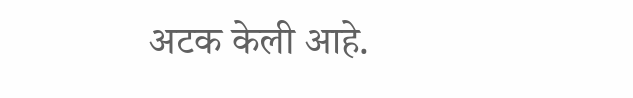अटक केली आहे.